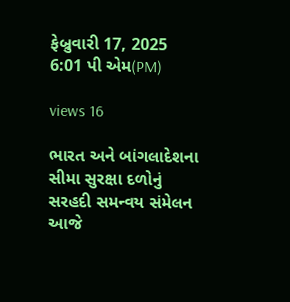ફેબ્રુવારી 17, 2025 6:01 પી એમ(PM)

views 16

ભારત અને બાંગ‍લાદેશના સીમા સુરક્ષા દળોનું સરહદી સમન્‍વય સં‍મેલન આજે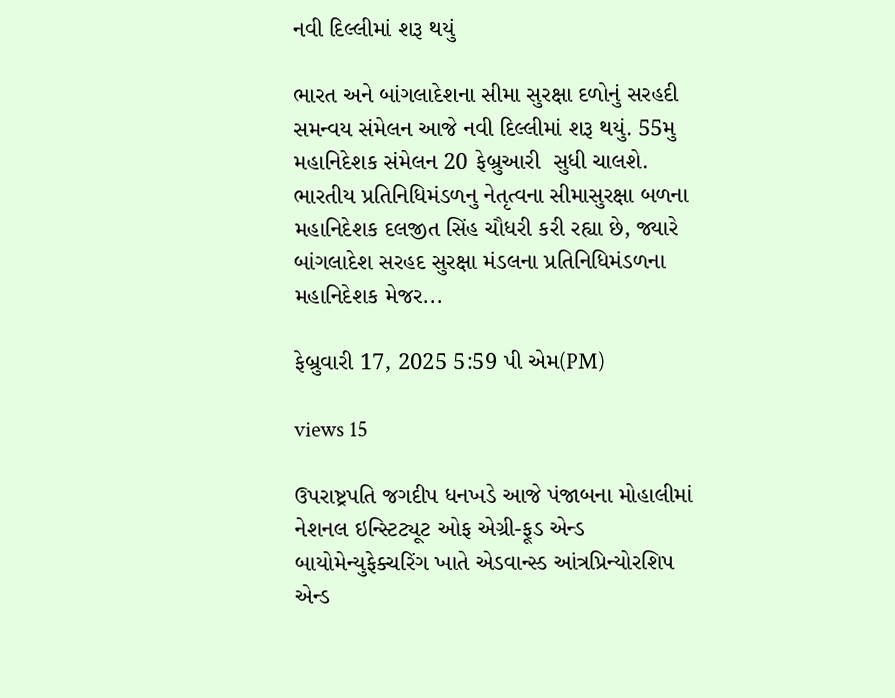નવી દિલ્‍લીમાં શરૂ થયું

ભારત અને બાંગ‍લાદેશના સીમા સુરક્ષા દળોનું સરહદી સમન્‍વય સં‍મેલન આજે નવી દિલ્‍લીમાં શરૂ થયું. 55મુ મહાનિદેશક સંમેલન 20 ફેબ્રુઆરી  સુધી ચાલશે. ભારતીય પ્રતિનિધિમંડળનુ નેતૃત્વના સીમાસુરક્ષા બળના મહાનિદેશક દલજીત સિંહ ચૌધરી કરી રહ્યા છે, જ્યારે બાંગ‍લાદેશ સરહદ સુરક્ષા મંડલના પ્રતિનિધિમંડળના મહાનિદેશક મેજર...

ફેબ્રુવારી 17, 2025 5:59 પી એમ(PM)

views 15

ઉપરાષ્ટ્રપતિ જગદીપ ધનખડે આજે પંજાબના મોહાલીમાં નેશનલ ઇન્સ્ટિટ્યૂટ ઓફ એગ્રી-ફૂડ એન્ડ બાયોમેન્યુફેક્ચરિંગ ખાતે એડવાન્સ્ડ આંત્રપ્રિન્યોરશિપ એન્ડ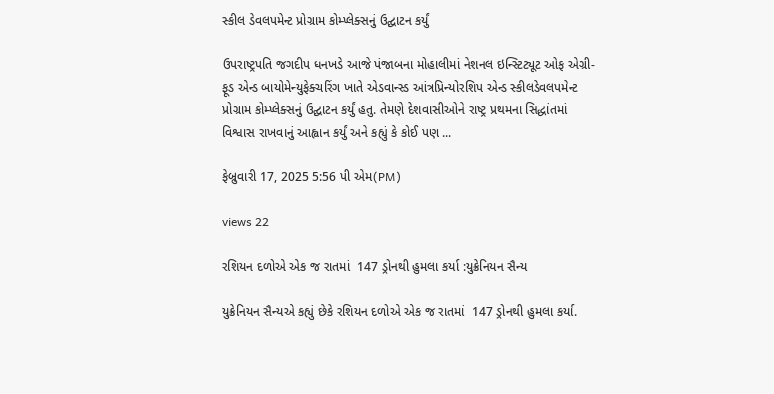સ્કીલ ડેવલપમેન્ટ પ્રોગ્રામ કોમ્પ્લેક્સનું ઉદ્ઘાટન કર્યું

ઉપરાષ્ટ્રપતિ જગદીપ ધનખડે આજે પંજાબના મોહાલીમાં નેશનલ ઇન્સ્ટિટ્યૂટ ઓફ એગ્રી-ફૂડ એન્ડ બાયોમેન્યુફેક્ચરિંગ ખાતે એડવાન્સ્ડ આંત્રપ્રિન્યોરશિપ એન્ડ સ્કીલડેવલપમેન્ટ પ્રોગ્રામ કોમ્પ્લેક્સનું ઉદ્ઘાટન કર્યું હતુ. તેમણે દેશવાસીઓને રાષ્ટ્ર પ્રથમના સિદ્ધાંતમાં વિશ્વાસ રાખવાનું આહ્વાન કર્યું અને કહ્યું કે કોઈ પણ ...

ફેબ્રુવારી 17, 2025 5:56 પી એમ(PM)

views 22

રશિયન દળોએ એક જ રાતમાં  147 ડ્રોનથી હુમલા કર્યા :યુક્રેનિયન સૈન્ય

યુક્રેનિયન સૈન્યએ કહ્યું છેકે રશિયન દળોએ એક જ રાતમાં  147 ડ્રોનથી હુમલા કર્યા.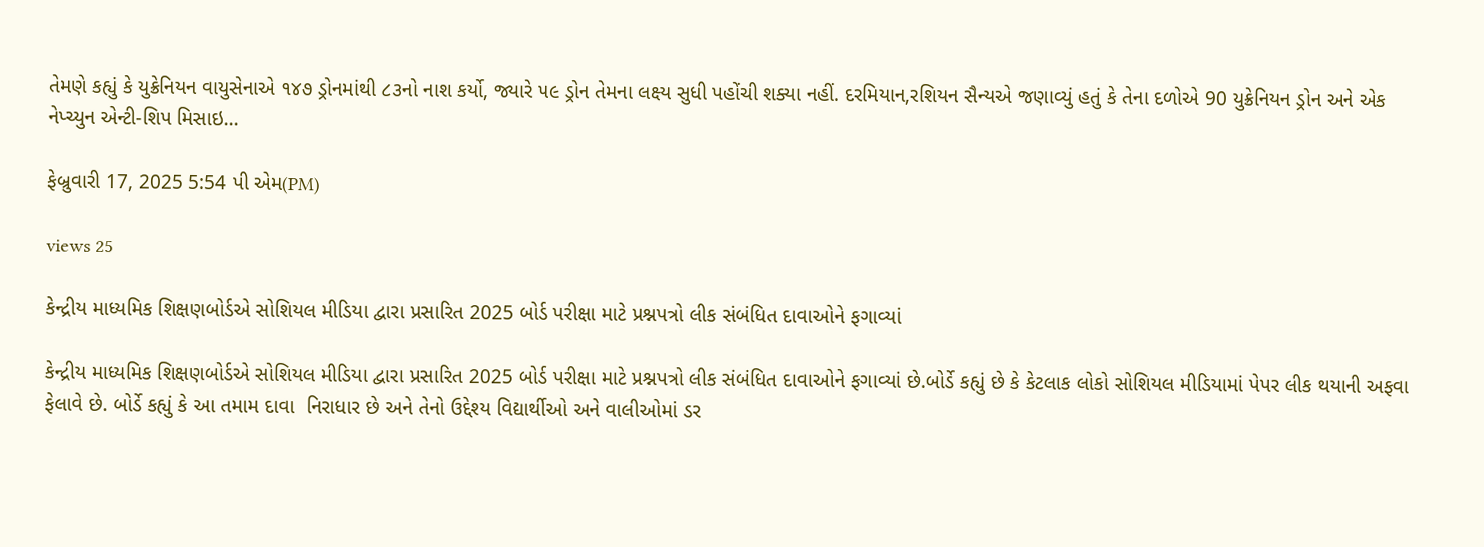તેમણે કહ્યું કે યુક્રેનિયન વાયુસેનાએ ૧૪૭ ડ્રોનમાંથી ૮૩નો નાશ કર્યો, જ્યારે ૫૯ ડ્રોન તેમના લક્ષ્ય સુધી પહોંચી શક્યા નહીં. દરમિયાન,રશિયન સૈન્યએ જણાવ્યું હતું કે તેના દળોએ 90 યુક્રેનિયન ડ્રોન અને એક નેપ્ચ્યુન એન્ટી-શિપ મિસાઇ...

ફેબ્રુવારી 17, 2025 5:54 પી એમ(PM)

views 25

કેન્દ્રીય માધ્યમિક શિક્ષણબોર્ડએ સોશિયલ મીડિયા દ્વારા પ્રસારિત 2025 બોર્ડ પરીક્ષા માટે પ્રશ્નપત્રો લીક સંબંધિત દાવાઓને ફગાવ્યાં

કેન્દ્રીય માધ્યમિક શિક્ષણબોર્ડએ સોશિયલ મીડિયા દ્વારા પ્રસારિત 2025 બોર્ડ પરીક્ષા માટે પ્રશ્નપત્રો લીક સંબંધિત દાવાઓને ફગાવ્યાં છે.બોર્ડે કહ્યું છે કે કેટલાક લોકો સોશિયલ મીડિયામાં પેપર લીક થયાની અફવા ફેલાવે છે. બોર્ડે કહ્યું કે આ તમામ દાવા  નિરાધાર છે અને તેનો ઉદ્દેશ્ય વિદ્યાર્થીઓ અને વાલીઓમાં ડર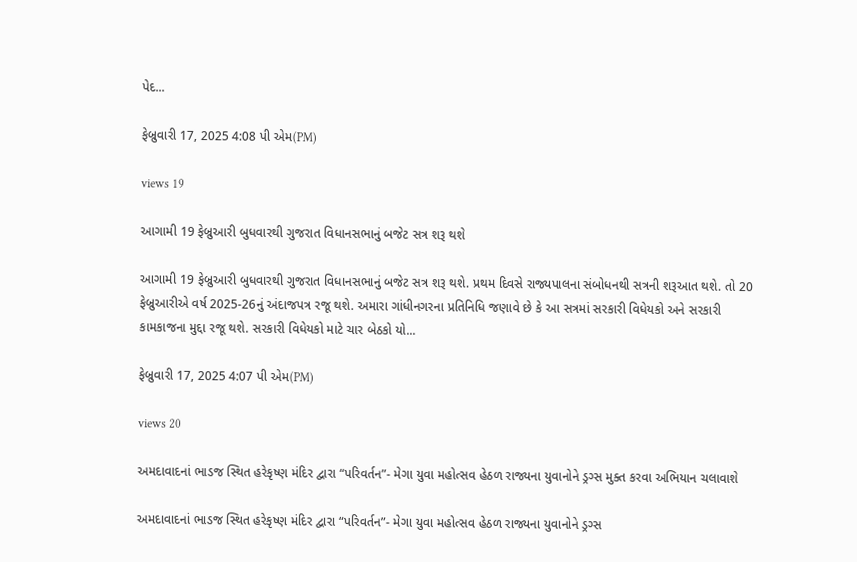પેદ...

ફેબ્રુવારી 17, 2025 4:08 પી એમ(PM)

views 19

આગામી 19 ફેબ્રુઆરી બુધવારથી ગુજરાત વિધાનસભાનું બજેટ સત્ર શરૂ થશે

આગામી 19 ફેબ્રુઆરી બુધવારથી ગુજરાત વિધાનસભાનું બજેટ સત્ર શરૂ થશે. પ્રથમ દિવસે રાજ્યપાલના સંબોધનથી સત્રની શરૂઆત થશે. તો 20 ફેબ્રુઆરીએ વર્ષ 2025-26નું અંદાજપત્ર રજૂ થશે. અમારા ગાંધીનગરના પ્રતિનિધિ જણાવે છે કે આ સત્રમાં સરકારી વિધેયકો અને સરકારી કામકાજના મુદ્દા રજૂ થશે. સરકારી વિધેયકો માટે ચાર બેઠકો યો...

ફેબ્રુવારી 17, 2025 4:07 પી એમ(PM)

views 20

અમદાવાદનાં ભાડજ સ્થિત હરેકૃષ્ણ મંદિર દ્વારા “પરિવર્તન”- મેગા યુવા મહોત્સવ હેઠળ રાજ્યના યુવાનોને ડ્રગ્સ મુક્ત કરવા અભિયાન ચલાવાશે

અમદાવાદનાં ભાડજ સ્થિત હરેકૃષ્ણ મંદિર દ્વારા “પરિવર્તન”- મેગા યુવા મહોત્સવ હેઠળ રાજ્યના યુવાનોને ડ્રગ્સ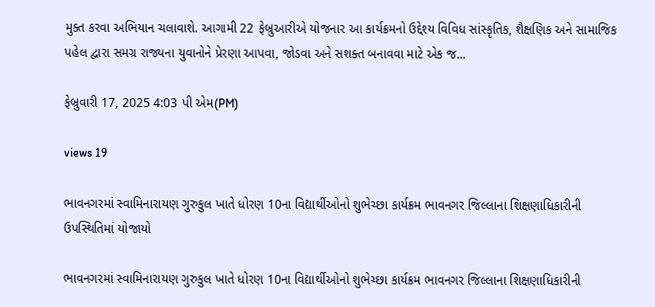મુક્ત કરવા અભિયાન ચલાવાશે. આગામી 22 ફેબ્રુઆરીએ યોજનાર આ કાર્યક્રમનો ઉદ્દેશ્ય વિવિધ સાંસ્કૃતિક, શૈક્ષણિક અને સામાજિક પહેલ દ્વારા સમગ્ર રાજ્યના યુવાનોને પ્રેરણા આપવા, જોડવા અને સશક્ત બનાવવા માટે એક જ...

ફેબ્રુવારી 17, 2025 4:03 પી એમ(PM)

views 19

ભાવનગરમાં સ્વામિનારાયણ ગુરુકુલ ખાતે ધોરણ 10ના વિદ્યાર્થીઓનો શુભેચ્છા કાર્યક્રમ ભાવનગર જિલ્લાના શિક્ષણાધિકારીની ઉપસ્થિતિમાં યોજાયો

ભાવનગરમાં સ્વામિનારાયણ ગુરુકુલ ખાતે ધોરણ 10ના વિદ્યાર્થીઓનો શુભેચ્છા કાર્યક્રમ ભાવનગર જિલ્લાના શિક્ષણાધિકારીની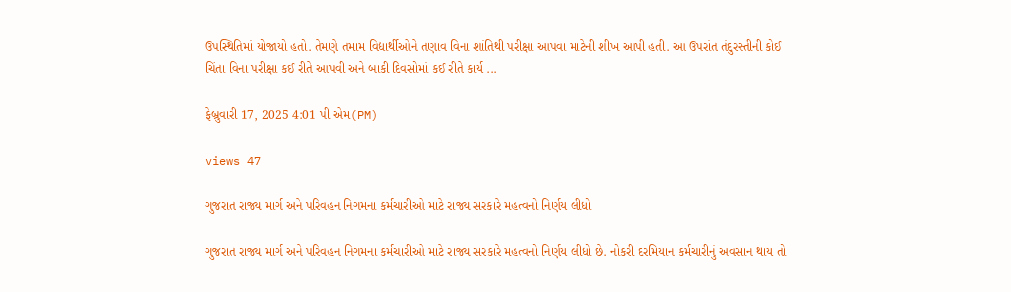ઉપસ્થિતિમાં યોજાયો હતો. તેમણે તમામ વિદ્યાર્થીઓને તણાવ વિના શાંતિથી પરીક્ષા આપવા માટેની શીખ આપી હતી. આ ઉપરાંત તંદુરસ્તીની કોઈ ચિંતા વિના પરીક્ષા કઈ રીતે આપવી અને બાકી દિવસોમાં કઈ રીતે કાર્ય ...

ફેબ્રુવારી 17, 2025 4:01 પી એમ(PM)

views 47

ગુજરાત રાજ્ય માર્ગ અને પરિવહન નિગમના કર્મચારીઓ માટે રાજ્ય સરકારે મહત્વનો નિર્ણય લીધો

ગુજરાત રાજ્ય માર્ગ અને પરિવહન નિગમના કર્મચારીઓ માટે રાજ્ય સરકારે મહત્વનો નિર્ણય લીધો છે. નોકરી દરમિયાન કર્મચારીનું અવસાન થાય તો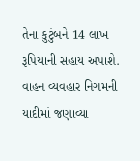તેના કુટુંબને 14 લાખ રૂપિયાની સહાય અપાશે. વાહન વ્યવહાર નિગમની યાદીમાં જણાવ્યા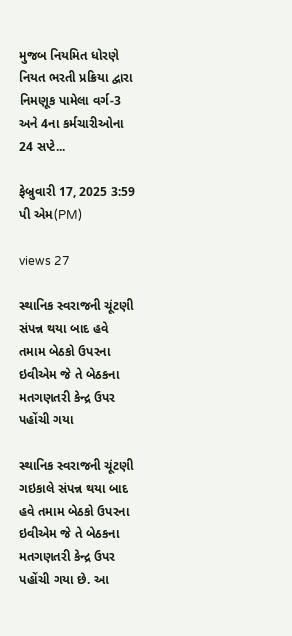મુજબ નિયમિત ધોરણે નિયત ભરતી પ્રક્રિયા દ્વારા નિમણૂક પામેલા વર્ગ-3 અને 4ના કર્મચારીઓના 24 સપ્ટે...

ફેબ્રુવારી 17, 2025 3:59 પી એમ(PM)

views 27

સ્થાનિક સ્વરાજની ચૂંટણી સંપન્ન થયા બાદ હવે તમામ બેઠકો ઉપરના ઇવીએમ જે તે બેઠકના મતગણતરી કેન્દ્ર ઉપર પહોંચી ગયા

સ્થાનિક સ્વરાજની ચૂંટણી ગઇકાલે સંપન્ન થયા બાદ હવે તમામ બેઠકો ઉપરના ઇવીએમ જે તે બેઠકના મતગણતરી કેન્દ્ર ઉપર પહોંચી ગયા છે. આ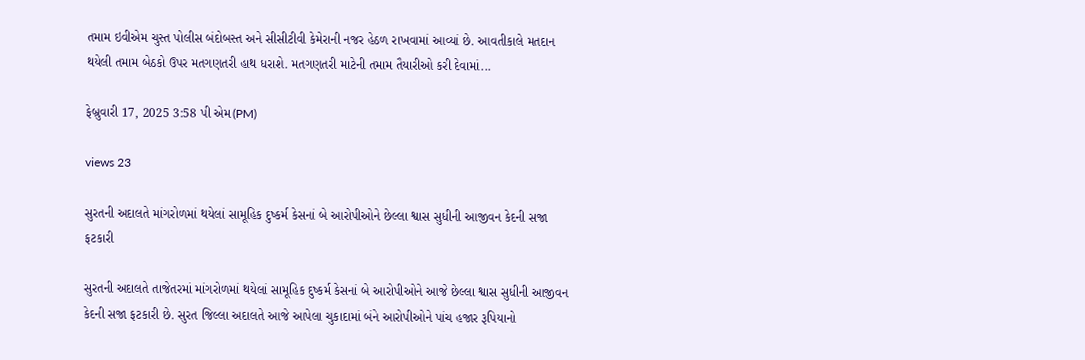તમામ ઇવીએમ ચુસ્ત પોલીસ બંદોબસ્ત અને સીસીટીવી કેમેરાની નજર હેઠળ રાખવામાં આવ્યાં છે. આવતીકાલે મતદાન થયેલી તમામ બેઠકો ઉપર મતગણતરી હાથ ધરાશે. મતગણતરી માટેની તમામ તૈયારીઓ કરી દેવામાં...

ફેબ્રુવારી 17, 2025 3:58 પી એમ(PM)

views 23

સુરતની અદાલતે માંગરોળમાં થયેલાં સામૂહિક દુષ્કર્મ કેસનાં બે આરોપીઓને છેલ્લા શ્વાસ સુધીની આજીવન કેદની સજા ફટકારી

સુરતની અદાલતે તાજેતરમાં માંગરોળમાં થયેલાં સામૂહિક દુષ્કર્મ કેસનાં બે આરોપીઓને આજે છેલ્લા શ્વાસ સુધીની આજીવન કેદની સજા ફટકારી છે. સુરત જિલ્લા અદાલતે આજે આપેલા ચુકાદામાં બંને આરોપીઓને પાંચ હજાર રૂપિયાનો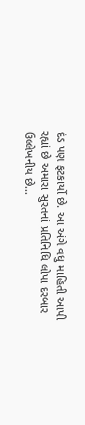દંડ પણ ફટકાર્યો છે. આ અંગે વધુ માહિતી આપી રહ્યાં છે અમારા સુરતનાં પ્રતિનિધિ લોપા દરબાર ઉલ્લેખનીય છે...